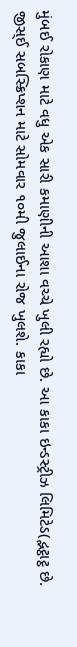મુંબઈ રોકાણ માટે વધુ એક સારી કમાણીની આશા વચ્ચે ખુલી રહ્યો છે. આ કાકા ઇન્ડસ્ટ્રીઝ લિમિટેડ(દ્ભટ્ઠાટ્ઠ છે. જીસ્ઈ સબસ્ક્રિપ્શન માટે સોમવાર ૧૦મી જુલાઈના રોજ ખુલશે. કાકા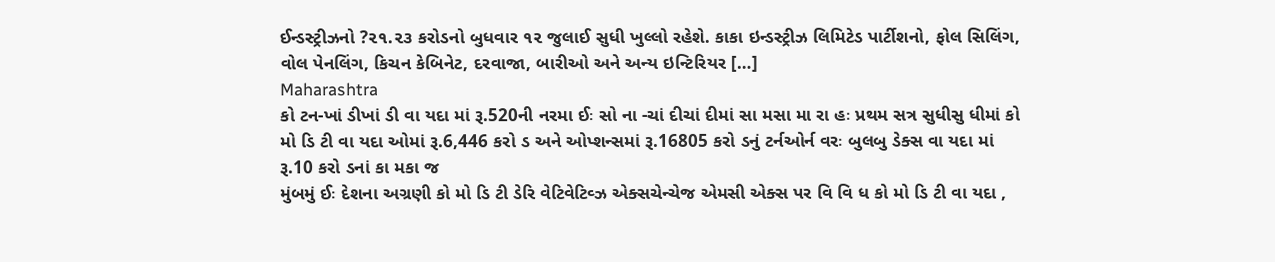ઈન્ડસ્ટ્રીઝનો ?૨૧.૨૩ કરોડનો બુધવાર ૧૨ જુલાઈ સુધી ખુલ્લો રહેશે. કાકા ઇન્ડસ્ટ્રીઝ લિમિટેડ પાર્ટીશનો, ફોલ સિલિંગ, વોલ પેનલિંગ, કિચન કેબિનેટ, દરવાજા, બારીઓ અને અન્ય ઇન્ટિરિયર […]
Maharashtra
કો ટન-ખાં ડીખાં ડી વા યદા માં રૂ.520ની નરમા ઈઃ સો ના -ચાં દીચાં દીમાં સા મસા મા રા હઃ પ્રથમ સત્ર સુધીસુ ધીમાં કો મો ડિ ટી વા યદા ઓમાં રૂ.6,446 કરો ડ અને ઓપ્શન્સમાં રૂ.16805 કરો ડનું ટર્નઓર્ન વરઃ બુલબુ ડેક્સ વા યદા માં રૂ.10 કરો ડનાં કા મકા જ
મુંબમું ઈઃ દેશના અગ્રણી કો મો ડિ ટી ડેરિ વેટિવેટિવ્ઝ એક્સચેન્ચેજ એમસી એક્સ પર વિ વિ ધ કો મો ડિ ટી વા યદા ,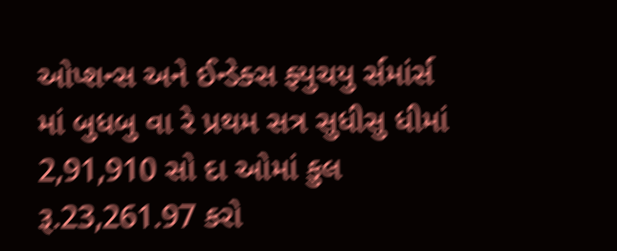ઓપ્શન્સ અને ઈન્ડેક્સ ફ્યુચયુ ર્સમાંર્સ માં બુધબુ વા રે પ્રથમ સત્ર સુધીસુ ધીમાં 2,91,910 સો દા ઓમાં કુલ રૂ.23,261.97 કરો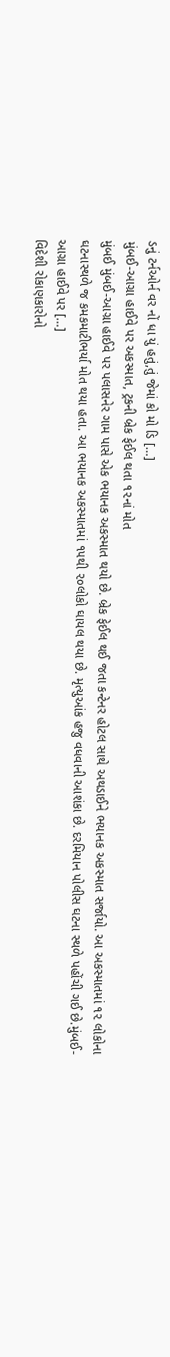ડનું ટર્નઓર્ન વર નોં ધા યું હતું,તું જેમાં કો મો ડિ […]
મુંબઈ-આગ્રા હાઈવે પર અકસ્માત, ટ્રકની બ્રેક ફેઈલ થતા ૧૨નાં મોત
મુંબઈ મુંબઈ-આગ્રા હાઈવે પર પલાસનેર ગામ પાસે એક ભયાનક અકસ્માત થયો છે. બ્રેક ફેઈલ થઈ જતા કન્ટેનર હોટલ સાથે અથડાઈને ભયાનક અકસ્માત સર્જાયો. આ અકસ્માતમાં ૧૨ લોકોના ઘટનાસ્થળે જ કમકમાટીભર્યા મોત થયા હતા. આ ભયાનક અકસ્માતમાં ૧૫થી ૨૦લોકો ઘાયલ થયા છે. મૃત્યુઆંક હજુ વધવાની આશંકા છે. દરમિયાન પોલીસ ઘટના સ્થળે પહોંચી ગઈ છે.મુંબઈ-આગ્રા હાઈવે પર […]
વિદેશી રોકાણકારોનો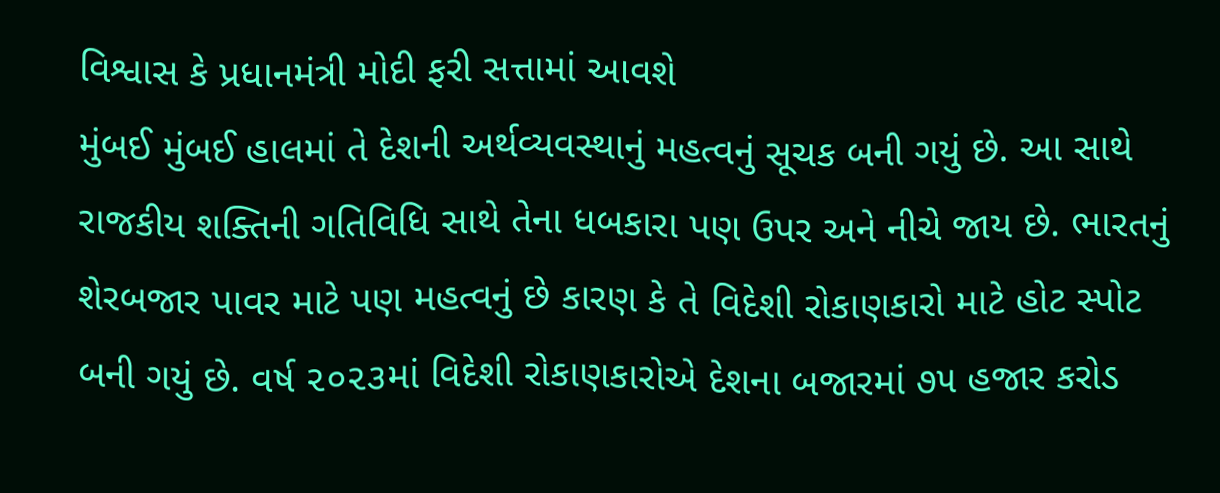વિશ્વાસ કે પ્રધાનમંત્રી મોદી ફરી સત્તામાં આવશે
મુંબઈ મુંબઈ હાલમાં તે દેશની અર્થવ્યવસ્થાનું મહત્વનું સૂચક બની ગયું છે. આ સાથે રાજકીય શક્તિની ગતિવિધિ સાથે તેના ધબકારા પણ ઉપર અને નીચે જાય છે. ભારતનું શેરબજાર પાવર માટે પણ મહત્વનું છે કારણ કે તે વિદેશી રોકાણકારો માટે હોટ સ્પોટ બની ગયું છે. વર્ષ ૨૦૨૩માં વિદેશી રોકાણકારોએ દેશના બજારમાં ૭૫ હજાર કરોડ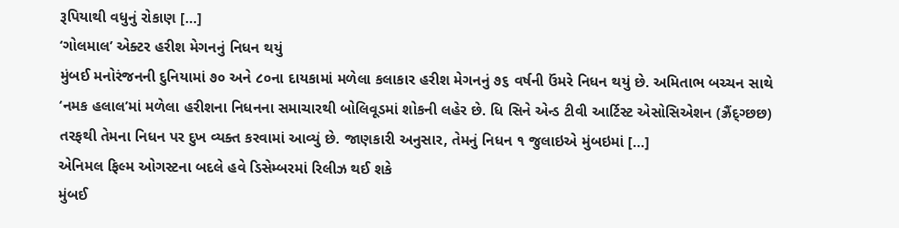રૂપિયાથી વધુનું રોકાણ […]
‘ગોલમાલ’ એક્ટર હરીશ મેગનનું નિધન થયું
મુંબઈ મનોરંજનની દુનિયામાં ૭૦ અને ૮૦ના દાયકામાં મળેલા કલાકાર હરીશ મેગનનું ૭૬ વર્ષની ઉંમરે નિધન થયું છે. અમિતાભ બચ્ચન સાથે ‘નમક હલાલ’માં મળેલા હરીશના નિધનના સમાચારથી બોલિવૂડમાં શોકની લહેર છે. ધિ સિને એન્ડ ટીવી આર્ટિસ્ટ એસોસિએશન (ઝ્રૈંદ્ગ્છછ) તરફથી તેમના નિધન પર દુખ વ્યક્ત કરવામાં આવ્યું છે. જાણકારી અનુસાર, તેમનું નિધન ૧ જુલાઇએ મુંબઇમાં […]
એનિમલ ફિલ્મ ઓગસ્ટના બદલે હવે ડિસેમ્બરમાં રિલીઝ થઈ શકે
મુંબઈ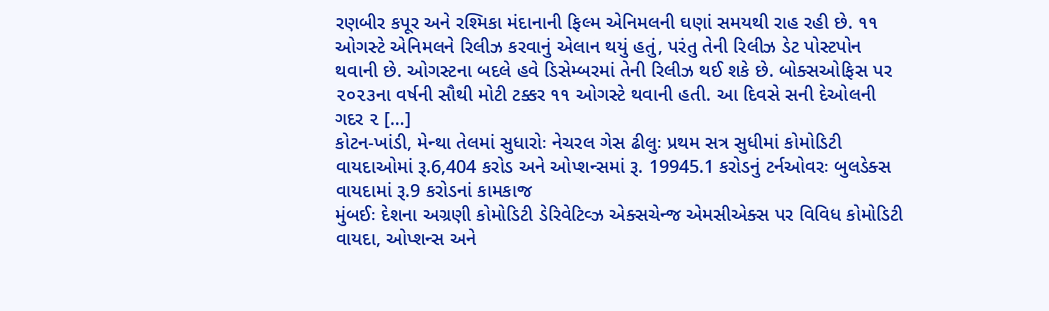રણબીર કપૂર અને રશ્મિકા મંદાનાની ફિલ્મ એનિમલની ઘણાં સમયથી રાહ રહી છે. ૧૧ ઓગસ્ટે એનિમલને રિલીઝ કરવાનું એલાન થયું હતું, પરંતુ તેની રિલીઝ ડેટ પોસ્ટપોન થવાની છે. ઓગસ્ટના બદલે હવે ડિસેમ્બરમાં તેની રિલીઝ થઈ શકે છે. બોક્સઓફિસ પર ૨૦૨૩ના વર્ષની સૌથી મોટી ટક્કર ૧૧ ઓગસ્ટે થવાની હતી. આ દિવસે સની દેઓલની ગદર ૨ […]
કોટન-ખાંડી, મેન્થા તેલમાં સુધારોઃ નેચરલ ગેસ ઢીલુઃ પ્રથમ સત્ર સુધીમાં કોમોડિટી વાયદાઓમાં રૂ.6,404 કરોડ અને ઓપ્શન્સમાં રૂ. 19945.1 કરોડનું ટર્નઓવરઃ બુલડેક્સ વાયદામાં રૂ.9 કરોડનાં કામકાજ
મુંબઈઃ દેશના અગ્રણી કોમોડિટી ડેરિવેટિવ્ઝ એક્સચેન્જ એમસીએક્સ પર વિવિધ કોમોડિટી વાયદા, ઓપ્શન્સ અને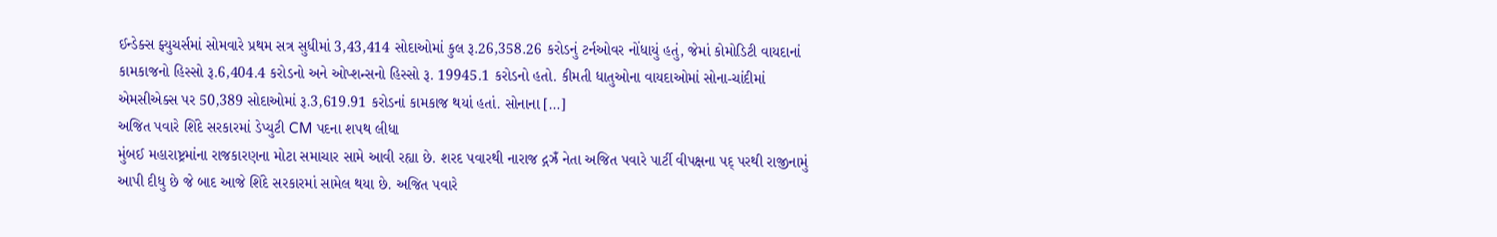ઈન્ડેક્સ ફ્યુચર્સમાં સોમવારે પ્રથમ સત્ર સુધીમાં 3,43,414 સોદાઓમાં કુલ રૂ.26,358.26 કરોડનું ટર્નઓવર નોંધાયું હતું, જેમાં કોમોડિટી વાયદાનાં કામકાજનો હિસ્સો રૂ.6,404.4 કરોડનો અને ઓપ્શન્સનો હિસ્સો રૂ. 19945.1 કરોડનો હતો. કીમતી ધાતુઓના વાયદાઓમાં સોના-ચાંદીમાં એમસીએક્સ પર 50,389 સોદાઓમાં રૂ.3,619.91 કરોડનાં કામકાજ થયાં હતાં. સોનાના […]
અજિત પવારે શિંદે સરકારમાં ડેપ્યુટી CM પદના શપથ લીધા
મુંબઈ મહારાષ્ટ્રમાંના રાજકારણના મોટા સમાચાર સામે આવી રહ્યા છે. શરદ પવારથી નારાજ દ્ગઝ્રઁ નેતા અજિત પવારે પાર્ટી વીપક્ષના પદ્ પરથી રાજીનામું આપી દીધુ છે જે બાદ આજે શિંદે સરકારમાં સામેલ થયા છે. અજિત પવારે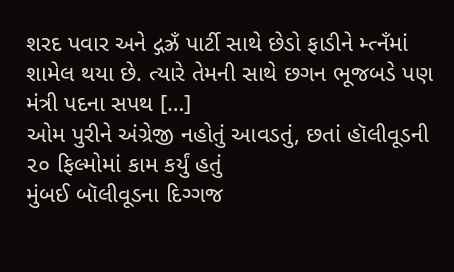શરદ પવાર અને દ્ગઝ્રઁ પાર્ટી સાથે છેડો ફાડીને મ્ત્નઁમાં શામેલ થયા છે. ત્યારે તેમની સાથે છગન ભૂજબડે પણ મંત્રી પદના સપથ […]
ઓમ પુરીને અંગ્રેજી નહોતું આવડતું, છતાં હૉલીવૂડની ૨૦ ફિલ્મોમાં કામ કર્યું હતું
મુંબઈ બૉલીવૂડના દિગ્ગજ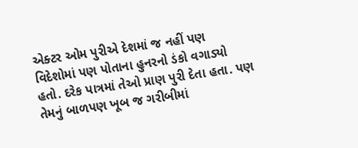એક્ટર ઓમ પુરીએ દેશમાં જ નહીં પણ વિદેશોમાં પણ પોતાના હુનરનો ડંકો વગાડ્યો હતો. દરેક પાત્રમાં તેઓ પ્રાણ પુરી દેતા હતા. પણ તેમનું બાળપણ ખૂબ જ ગરીબીમાં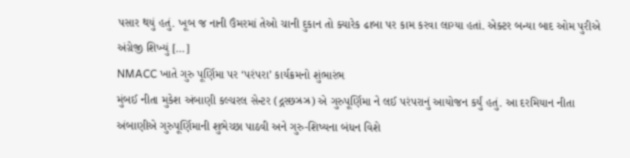પસાર થયું હતું. ખૂબ જ નાની ઉંમરમાં તેઓ ચાની દુકાન તો ક્યારેક ઢાબા પર કામ કરવા લાગ્યા હતાં. એક્ટર બન્યા બાદ ઓમ પુરીએ અંગ્રેજી શિખ્યું […]
NMACC ખાતે ગુરુ પૂર્ણિમા પર ‘પરંપરા’ કાર્યક્રમનો શુંભારંભ
મુંબઈ નીતા મુકેશ અંબાણી કલ્ચરલ સેન્ટર (દ્ગસ્છઝ્રઝ્ર) એ ગુરુપૂર્ણિમા ને લઈ પરંપરાનું આયોજન કર્યું હતું. આ દરમિયાન નીતા અંબાણીએ ગુરુપૂર્ણિમાની શુભેચ્છા પાઠવી અને ગુરુ-શિષ્યના બંધન વિશે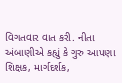વિગતવાર વાત કરી. નીતા અંબાણીએ કહ્યું કે ગુરુ આપણા શિક્ષક, માર્ગદર્શક,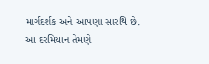માર્ગદર્શક અને આપણા સારથિ છે. આ દરમિયાન તેમણે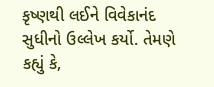કૃષ્ણથી લઈને વિવેકાનંદ સુધીનો ઉલ્લેખ કર્યો. તેમણે કહ્યું કે,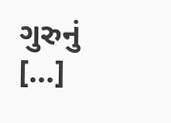ગુરુનું […]